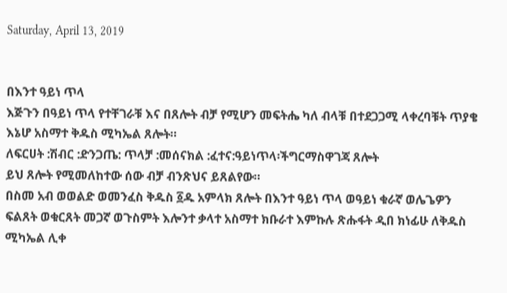Saturday, April 13, 2019


በእንተ ዓይነ ጥላ
እጅጉን በዓይነ ጥላ የተቸገራቹ እና በጸሎት ብቻ የሚሆን መፍትሔ ካለ ብላቹ በተደጋጋሚ ላቀረባቹት ጥያቄ እኔሆ አስማተ ቅዱስ ሚካኤል ጸሎት።
ለፍርሀት :ሽብር :ድንጋጤ: ጥላቻ :መሰናክል :ፈተና:ዓይነጥላ፡ችግርማስዋገጃ ጸሎት
ይህ ጸሎት የሚመለከተው ሰው ብቻ ብንጽህና ይጸልየው።
በስመ አብ ወወልድ ወመንፈስ ቅዱስ ፩ዱ አምላክ ጸሎት በእንተ ዓይነ ጥላ ወዓይነ ቁራኛ ወሌጌዎን ፍልጸት ወቁርጸት መጋኛ ወጉስምት እሎንተ ቃላተ አስማተ ክቡራተ እምኩሉ ጽሑፋት ዲበ ክነፊሁ ለቅዱስ ሚካኤል ሊቀ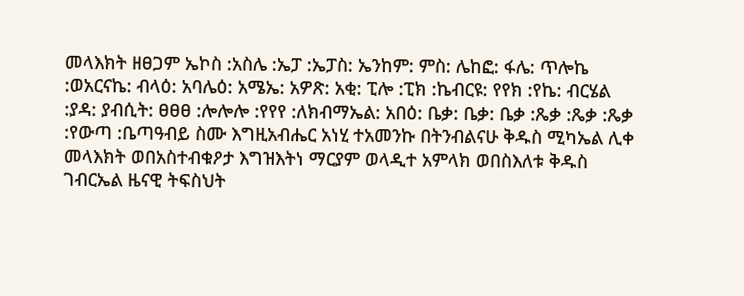መላእክት ዘፀጋም ኤኮስ :አስሌ :ኤፓ :ኤፓስ: ኤንከም: ምስ: ሌከፎ: ፋሌ: ጥሎኬ :ወአርናኬ: ብላዕ: አባሌዕ: አሜኤ: አዎጽ: አቂ: ፒሎ :ፒክ :ኬብርዩ: የየክ :የኬ: ብርሄል :ያዳ: ያብሲት: ፀፀፀ :ሎሎሎ :የየየ :ለክብማኤል: አበዕ: ቤቃ: ቤቃ: ቤቃ :ጼቃ :ጼቃ :ጼቃ :የውጣ :ቤጣዓብይ ስሙ እግዚአብሔር አነሂ ተአመንኩ በትንብልናሁ ቅዱስ ሚካኤል ሊቀ መላእክት ወበአስተብቁዖታ እግዝእትነ ማርያም ወላዲተ አምላክ ወበስእለቱ ቅዱስ ገብርኤል ዜናዊ ትፍስህት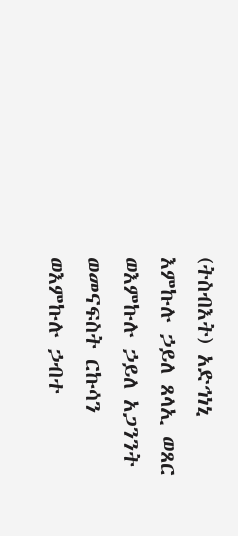(ትስብእት) አድኅነኒ እምኩሉ ኃይለ ጸላኢ ወጸር ወእምኩሉ ኃይለ አጋንንት ወመናፍስት ርኩሳን ወእምኩሉ ኃብተ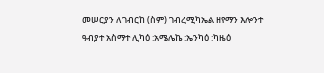መሠርያን ለገብርከ (ስም) ገብረሚካኤል ዘየማን እሎንተ ዓብያተ አስማተ ሊካዕ :አሜሌኬ :ኤንካዕ :ካዜዕ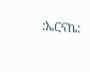:ኤርናኬ: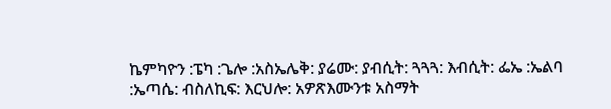ኬምካዮን :ፔካ :ጌሎ :አስኤሌቅ: ያሬሙ: ያብሲት: ጓጓጓ: እብሲት: ፌኤ :ኤልባ :ኤጣሴ: ብስለኪፍ: እርህሎ: አዎጽእሙንቱ አስማት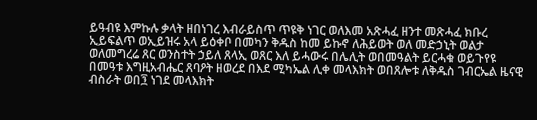ይዓብዩ እምኩሉ ቃላት ዘበነገረ እብራይስጥ ጥዩቅ ነገር ወለእመ አጽሓፈ ዘንተ መጽሓፈ ክቡረ ኢይፍልጥ ወኢይዝሩ አላ ይዕቀቦ በመካን ቅዱስ ከመ ይኩኖ ለሕይወት ወለ መድኃኒት ወልታ ወለመግረሬ ጸር ወንስተት ኃይለ ጸላኢ ወጸር እለ ይሓውሩ በሌሊት ወበመዓልት ይርሓቁ ወይጉየዩ በመዓቱ እግዚአብሔር ጸባዖት ዘወረደ በእደ ሚካኤል ሊቀ መላእክት ወበጸሎቱ ለቅዱስ ገብርኤል ዜናዊ ብስራት ወበ፺ ነገደ መላእክት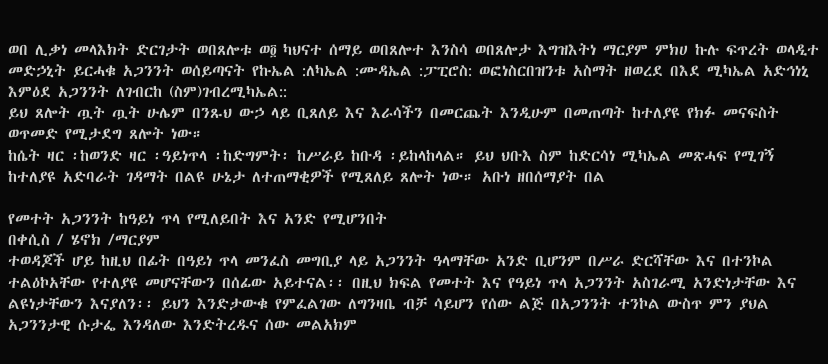ወበ ሊቃነ መላእክት ድርገታት ወበጸሎቱ ወ፬ ካህናተ ሰማይ ወበጸሎተ እንስሳ ወበጸሎታ እግዝእትነ ማርያም ምክሀ ኩሉ ፍጥረት ወላዲተ መድኃኒት ይርሓቁ አጋንንት ወሰይጣናት የኩኤል :ለካኤል :ሙዳኤል :ፓፒሮስ: ወፎነስርበዝንቱ አስማት ዘወረደ በእደ ሚካኤል አድኅነኒ እምዕደ አጋንንት ለገብርከ (ስም)ገብረሚካኤል::
ይህ ጸሎት ጧት ጧት ሁሌም በንጹህ ውኃ ላይ ቢጸለይ እና እራሳችን በመርጨት እንዲሁም በመጠጣት ከተለያዩ የክፉ መናፍስት ወጥመድ የሚታደግ ጸሎት ነው።
ከሴት ዛር ፡ከወንድ ዛር ፡ዓይነጥላ ፡ከድግምት፡ ከሥራይ ከቡዳ ፡ይከላከላል። ይህ ህቡእ ስም ከድርሳነ ሚካኤል መጽሓፍ የሚገኝ ከተለያዩ አድባራት ገዳማት በልዩ ሁኔታ ለተጠማቂዎች የሚጸለይ ጸሎት ነው። አቡነ ዘበሰማያት በል

የመተት አጋንንት ከዓይነ ጥላ የሚለይበት እና አንድ የሚሆንበት
በቀሲስ / ሄኖክ /ማርያም
ተወዳጆች ሆይ ከዚህ በፊት በዓይነ ጥላ መንፈስ መግቢያ ላይ አጋንንት ዓላማቸው አንድ ቢሆንም በሥራ ድርሻቸው እና በተንኮል ተልዕኮአቸው የተለያዩ መሆናቸውን በሰፊው አይተናል፡፡ በዚህ ክፍል የመተት እና የዓይነ ጥላ አጋንንት አስገራሚ አንድነታቸው እና ልዩነታቸውን እናያለን፡፡ ይህን እንድታውቁ የምፈልገው ለግንዛቤ ብቻ ሳይሆን የሰው ልጅ በአጋንንት ተንኮል ውስጥ ምን ያህል አጋንንታዊ ሱታፌ እንዳለው እንድትረዱና ሰው መልአክም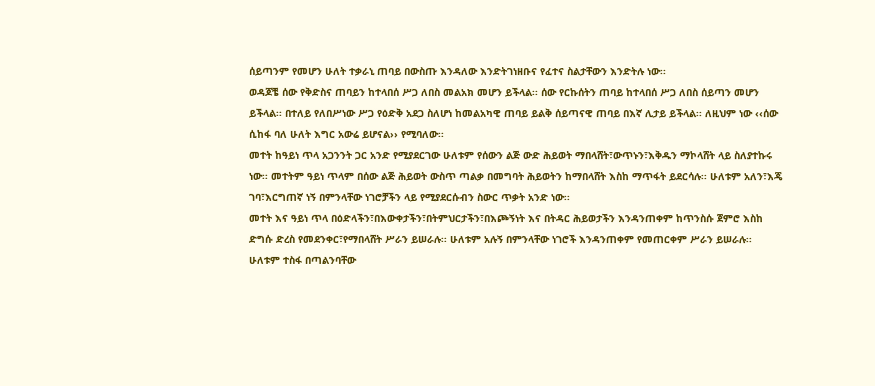ሰይጣንም የመሆን ሁለት ተቃራኒ ጠባይ በውስጡ እንዳለው እንድትገነዘቡና የፈተና ስልታቸውን እንድትሉ ነው፡፡
ወዳጆቼ ሰው የቅድስና ጠባይን ከተላበሰ ሥጋ ለበስ መልአክ መሆን ይችላል፡፡ ሰው የርኩሰትን ጠባይ ከተላበሰ ሥጋ ለበስ ሰይጣን መሆን ይችላል፡፡ በተለይ የለበሥነው ሥጋ የዕድቅ አደጋ ስለሆነ ከመልአካዊ ጠባይ ይልቅ ሰይጣናዊ ጠባይ በእኛ ሊታይ ይችላል፡፡ ለዚህም ነው ‹‹ሰው ሲከፋ ባለ ሁለት እግር አውሬ ይሆናል›› የሚባለው፡፡
መተት ከዓይነ ጥላ አጋንንት ጋር አንድ የሚያደርገው ሁለቱም የሰውን ልጅ ውድ ሕይወት ማበላሸት፣ውጥኑን፣እቅዱን ማኮላሸት ላይ ስለያተኩሩ ነው፡፡ መተትም ዓይነ ጥላም በሰው ልጅ ሕይወት ውስጥ ጣልቃ በመግባት ሕይወትን ከማበላሸት እስከ ማጥፋት ይደርሳሉ፡፡ ሁለቱም አለን፣እጄ ገባ፣እርግጠኛ ነኝ በምንላቸው ነገሮቻችን ላይ የሚያደርሱብን ስውር ጥቃት አንድ ነው፡፡
መተት እና ዓይነ ጥላ በዕድላችን፣በእውቀታችን፣በትምህርታችን፣በእጮኝነት እና በትዳር ሕይወታችን እንዳንጠቀም ከጥንስሱ ጀምሮ እስከ ድግሱ ድረስ የመደንቀር፣የማበላሸት ሥራን ይሠራሉ፡፡ ሁለቱም አሉኝ በምንላቸው ነገሮች እንዳንጠቀም የመጠርቀም ሥራን ይሠራሉ፡፡ ሁለቱም ተስፋ በጣልንባቸው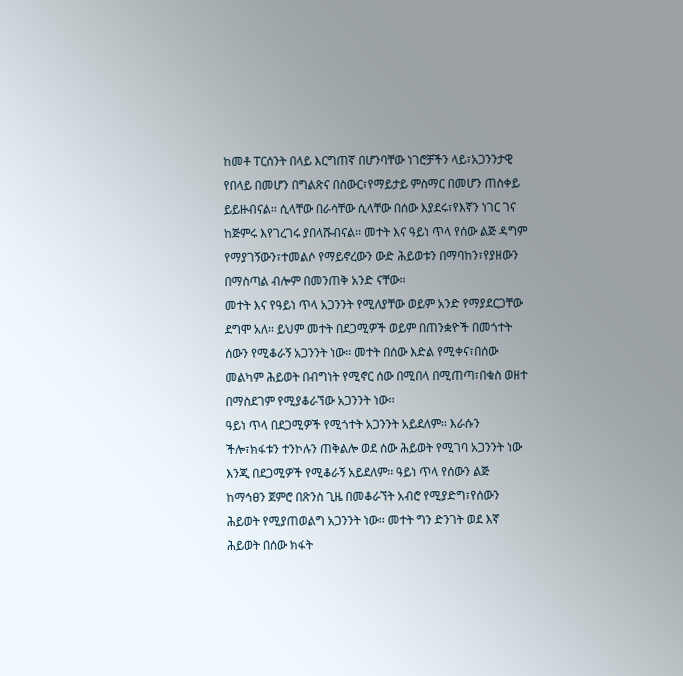ከመቶ ፐርሰንት በላይ እርግጠኛ በሆንባቸው ነገሮቻችን ላይ፣አጋንንታዊ የበላይ በመሆን በግልጽና በስውር፣የማይታይ ምስማር በመሆን ጠስቀይ ይይዙብናል፡፡ ሲላቸው በራሳቸው ሲላቸው በሰው እያደሩ፣የእኛን ነገር ገና ከጅምሩ እየገረገሩ ያበላሹብናል፡፡ መተት እና ዓይነ ጥላ የሰው ልጅ ዳግም የማያገኝውን፣ተመልሶ የማይኖረውን ውድ ሕይወቱን በማባከን፣የያዘውን በማስጣል ብሎም በመንጠቅ አንድ ናቸው፡፡
መተት እና የዓይነ ጥላ አጋንንት የሚለያቸው ወይም አንድ የማያደርጋቸው ደግሞ አለ፡፡ ይህም መተት በደጋሚዎች ወይም በጠንቋዮች በመጎተት ሰውን የሚቆራኝ አጋንንት ነው፡፡ መተት በሰው እድል የሚቀና፣በሰው መልካም ሕይወት በብግነት የሚኖር ሰው በሚበላ በሚጠጣ፣በቁስ ወዘተ በማስደገም የሚያቆራኘው አጋንንት ነው፡፡
ዓይነ ጥላ በደጋሚዎች የሚጎተት አጋንንት አይደለም፡፡ እራሱን ችሎ፣ክፋቱን ተንኮሉን ጠቅልሎ ወደ ሰው ሕይወት የሚገባ አጋንንት ነው እንጂ በደጋሚዎች የሚቆራኝ አይደለም፡፡ ዓይነ ጥላ የሰውን ልጅ ከማኅፀን ጀምሮ በጽንስ ጊዜ በመቆራኘት አብሮ የሚያድግ፣የሰውን ሕይወት የሚያጠወልግ አጋንንት ነው፡፡ መተት ግን ድንገት ወደ እኛ ሕይወት በሰው ክፋት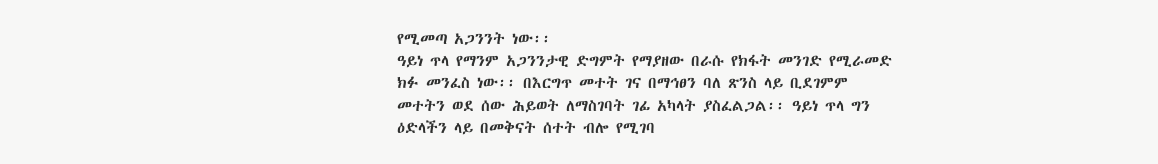የሚመጣ አጋንንት ነው፡፡
ዓይነ ጥላ የማንም አጋንንታዊ ድግምት የማያዘው በራሱ የክፋት መንገድ የሚራመድ ክፉ መንፈስ ነው፡፡ በእርግጥ መተት ገና በማኅፀን ባለ ጽንስ ላይ ቢደገምም መተትን ወደ ሰው ሕይወት ለማስገባት ገፊ አካላት ያስፈልጋል፡፡ ዓይነ ጥላ ግን ዕድላችን ላይ በመቅናት ሰተት ብሎ የሚገባ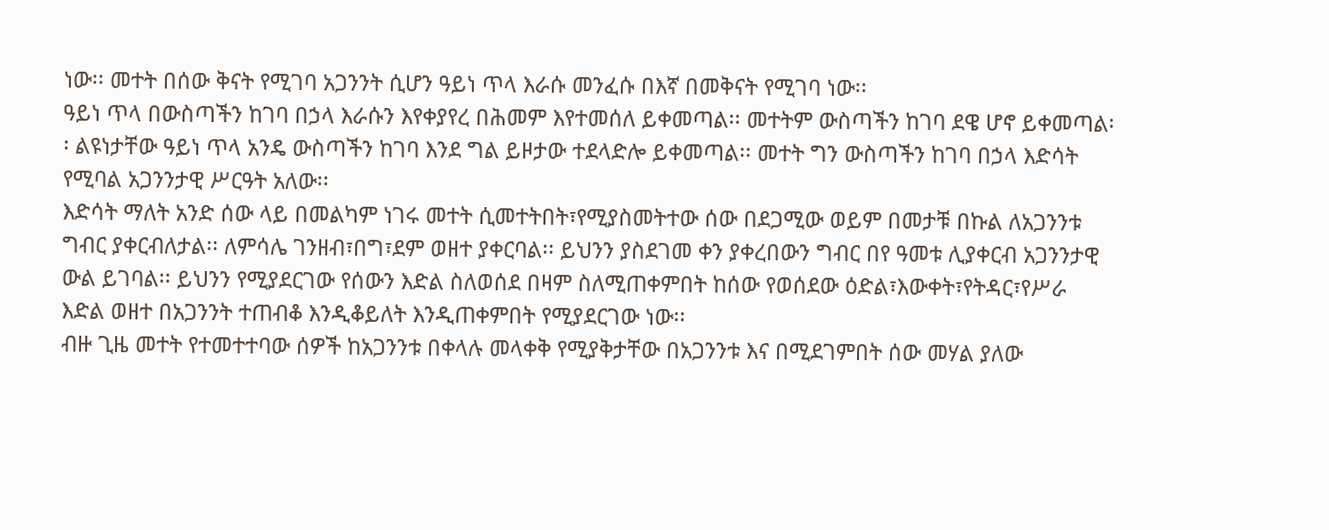ነው፡፡ መተት በሰው ቅናት የሚገባ አጋንንት ሲሆን ዓይነ ጥላ እራሱ መንፈሱ በእኛ በመቅናት የሚገባ ነው፡፡
ዓይነ ጥላ በውስጣችን ከገባ በኃላ እራሱን እየቀያየረ በሕመም እየተመሰለ ይቀመጣል፡፡ መተትም ውስጣችን ከገባ ደዌ ሆኖ ይቀመጣል፡፡ ልዩነታቸው ዓይነ ጥላ አንዴ ውስጣችን ከገባ እንደ ግል ይዞታው ተደላድሎ ይቀመጣል፡፡ መተት ግን ውስጣችን ከገባ በኃላ እድሳት የሚባል አጋንንታዊ ሥርዓት አለው፡፡
እድሳት ማለት አንድ ሰው ላይ በመልካም ነገሩ መተት ሲመተትበት፣የሚያስመትተው ሰው በደጋሚው ወይም በመታቹ በኩል ለአጋንንቱ ግብር ያቀርብለታል፡፡ ለምሳሌ ገንዘብ፣በግ፣ደም ወዘተ ያቀርባል፡፡ ይህንን ያስደገመ ቀን ያቀረበውን ግብር በየ ዓመቱ ሊያቀርብ አጋንንታዊ ውል ይገባል፡፡ ይህንን የሚያደርገው የሰውን እድል ስለወሰደ በዛም ስለሚጠቀምበት ከሰው የወሰደው ዕድል፣እውቀት፣የትዳር፣የሥራ እድል ወዘተ በአጋንንት ተጠብቆ እንዲቆይለት እንዲጠቀምበት የሚያደርገው ነው፡፡
ብዙ ጊዜ መተት የተመተተባው ሰዎች ከአጋንንቱ በቀላሉ መላቀቅ የሚያቅታቸው በአጋንንቱ እና በሚደገምበት ሰው መሃል ያለው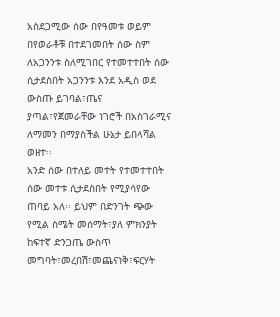አስደጋሚው ሰው በየዓመቱ ወይም በየወራቶቹ በተደገመበት ሰው ስም ለአጋንንቱ ስለሚገበር የተመተተበት ሰው ሲታደስበት አጋንንቱ እንደ አዲስ ወደ ውስጡ ይገባል፣ጤና ያጣል፣የጀመራቸው ነገሮች በአስገራሚና ለማመን በማያስችል ሁኔታ ይበላሻል ወዘተ፡፡
አንድ ሰው በተለይ መተት የተመተተበት ሰው መተቱ ሲታደስበት የሚያሳየው ጠባይ አለ፡፡ ይህም በድንገት ጭው የሚል ስሜት መሰማት፣ያለ ምክንያት ከፍተኛ ድንጋጤ ውስጥ መግባት፣መረበሽ፣መጨናነቅ፣ፍርሃት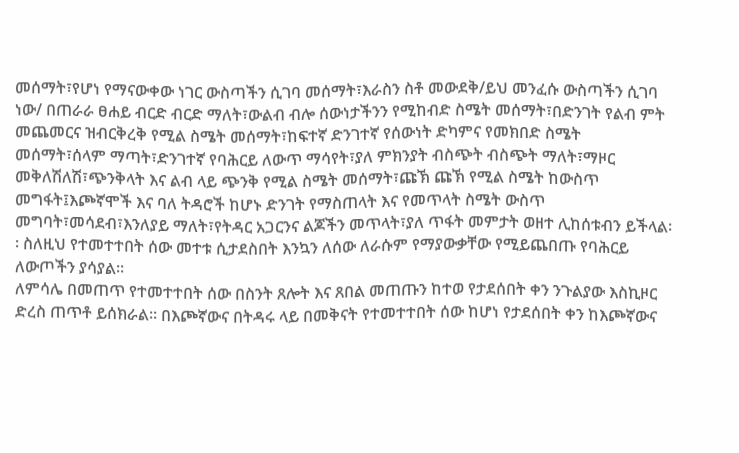መሰማት፣የሆነ የማናውቀው ነገር ውስጣችን ሲገባ መሰማት፣እራስን ስቶ መውደቅ/ይህ መንፈሱ ውስጣችን ሲገባ ነው/ በጠራራ ፀሐይ ብርድ ብርድ ማለት፣ውልብ ብሎ ሰውነታችንን የሚከብድ ስሜት መሰማት፣በድንገት የልብ ምት መጨመርና ዝብርቅረቅ የሚል ስሜት መሰማት፣ከፍተኛ ድንገተኛ የሰውነት ድካምና የመክበድ ስሜት መሰማት፣ሰላም ማጣት፣ድንገተኛ የባሕርይ ለውጥ ማሳየት፣ያለ ምክንያት ብስጭት ብስጭት ማለት፣ማዞር መቅለሽለሽ፣ጭንቅላት እና ልብ ላይ ጭንቅ የሚል ስሜት መሰማት፣ጩኽ ጩኽ የሚል ስሜት ከውስጥ መግፋት፤እጮኛሞች እና ባለ ትዳሮች ከሆኑ ድንገት የማስጠላት እና የመጥላት ስሜት ውስጥ መግባት፣መሳደብ፣እንለያይ ማለት፣የትዳር አጋርንና ልጆችን መጥላት፣ያለ ጥፋት መምታት ወዘተ ሊከሰቱብን ይችላል፡፡ ስለዚህ የተመተተበት ሰው መተቱ ሲታደስበት እንኳን ለሰው ለራሱም የማያውቃቸው የሚይጨበጡ የባሕርይ ለውጦችን ያሳያል፡፡
ለምሳሌ በመጠጥ የተመተተበት ሰው በስንት ጸሎት እና ጸበል መጠጡን ከተወ የታደሰበት ቀን ንጉልያው እስኪዞር ድረስ ጠጥቶ ይሰክራል፡፡ በእጮኛውና በትዳሩ ላይ በመቅናት የተመተተበት ሰው ከሆነ የታደሰበት ቀን ከእጮኛውና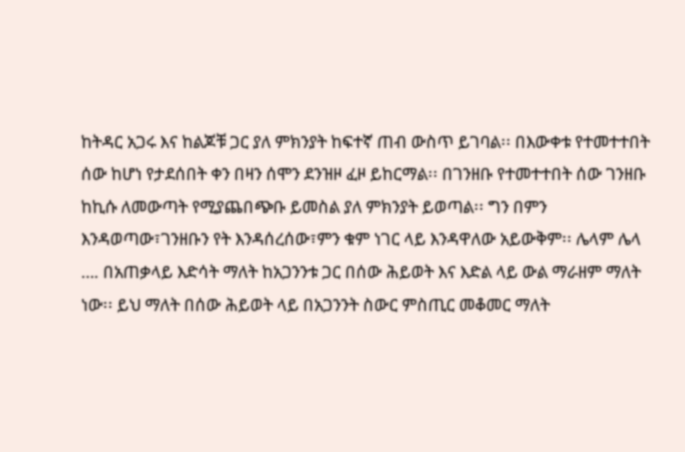ከትዳር አጋሩ እና ከልጆቹ ጋር ያለ ምክንያት ከፍተኛ ጠብ ውስጥ ይገባል፡፡ በእውቀቱ የተመተተበት ሰው ከሆነ የታደሰበት ቀን በዛን ሰሞን ደንዝዞ ፈዞ ይከርማል፡፡ በገንዘቡ የተመተተበት ሰው ገንዘቡ ከኪሱ ለመውጣት የሚያጨበጭቡ ይመስል ያለ ምክንያት ይወጣል፡፡ ግን በምን እንዳወጣው፣ገንዘቡን የት እንዳሰረሰው፣ምን ቁም ነገር ላይ እንዳዋለው አይውቅም፡፡ ሌላም ሌላ …. በአጠቃላይ እድሳት ማለት ከአጋንንቱ ጋር በሰው ሕይወት እና እድል ላይ ውል ማራዘም ማለት ነው፡፡ ይህ ማለት በሰው ሕይወት ላይ በአጋንንት ስውር ምስጢር መቆመር ማለት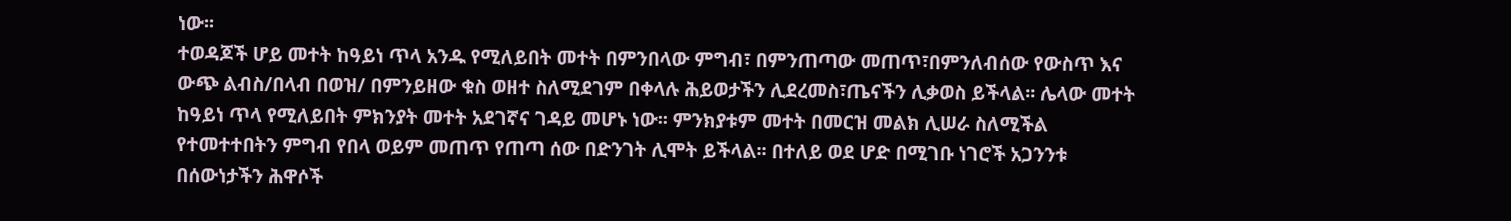ነው፡፡
ተወዳጆች ሆይ መተት ከዓይነ ጥላ አንዱ የሚለይበት መተት በምንበላው ምግብ፣ በምንጠጣው መጠጥ፣በምንለብሰው የውስጥ እና ውጭ ልብስ/በላብ በወዝ/ በምንይዘው ቁስ ወዘተ ስለሚደገም በቀላሉ ሕይወታችን ሊደረመስ፣ጤናችን ሊቃወስ ይችላል፡፡ ሌላው መተት ከዓይነ ጥላ የሚለይበት ምክንያት መተት አደገኛና ገዳይ መሆኑ ነው፡፡ ምንክያቱም መተት በመርዝ መልክ ሊሠራ ስለሚችል የተመተተበትን ምግብ የበላ ወይም መጠጥ የጠጣ ሰው በድንገት ሊሞት ይችላል፡፡ በተለይ ወደ ሆድ በሚገቡ ነገሮች አጋንንቱ በሰውነታችን ሕዋሶች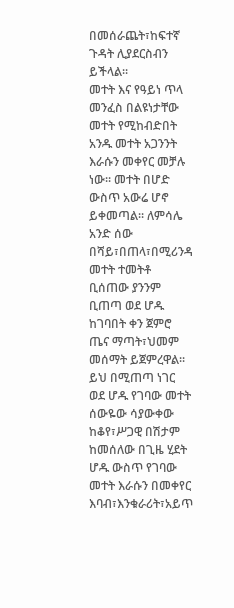በመሰራጨት፣ከፍተኛ ጉዳት ሊያደርስብን ይችላል፡፡
መተት እና የዓይነ ጥላ መንፈስ በልዩነታቸው መተት የሚከብድበት አንዱ መተት አጋንንት እራሱን መቀየር መቻሉ ነው፡፡ መተት በሆድ ውስጥ አውሬ ሆኖ ይቀመጣል፡፡ ለምሳሌ አንድ ሰው በሻይ፣በጠላ፣በሚሪንዳ መተት ተመትቶ ቢሰጠው ያንንም ቢጠጣ ወደ ሆዱ ከገባበት ቀን ጀምሮ ጤና ማጣት፣ህመም መሰማት ይጀምረዋል፡፡ ይህ በሚጠጣ ነገር ወደ ሆዱ የገባው መተት ሰውዬው ሳያውቀው ከቆየ፣ሥጋዊ በሽታም ከመሰለው በጊዜ ሂደት ሆዱ ውስጥ የገባው መተት እራሱን በመቀየር እባብ፣እንቁራሪት፣አይጥ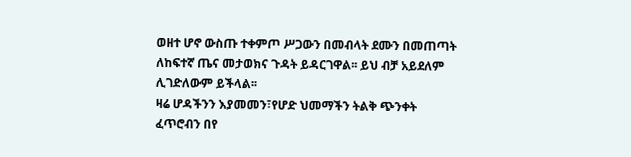ወዘተ ሆኖ ውስጡ ተቀምጦ ሥጋውን በመብላት ደሙን በመጠጣት ለከፍተኛ ጤና መታወክና ጉዳት ይዳርገዋል፡፡ ይህ ብቻ አይደለም ሊገድለውም ይችላል፡፡
ዛሬ ሆዳችንን እያመመን፣የሆድ ህመማችን ትልቅ ጭንቀት ፈጥሮብን በየ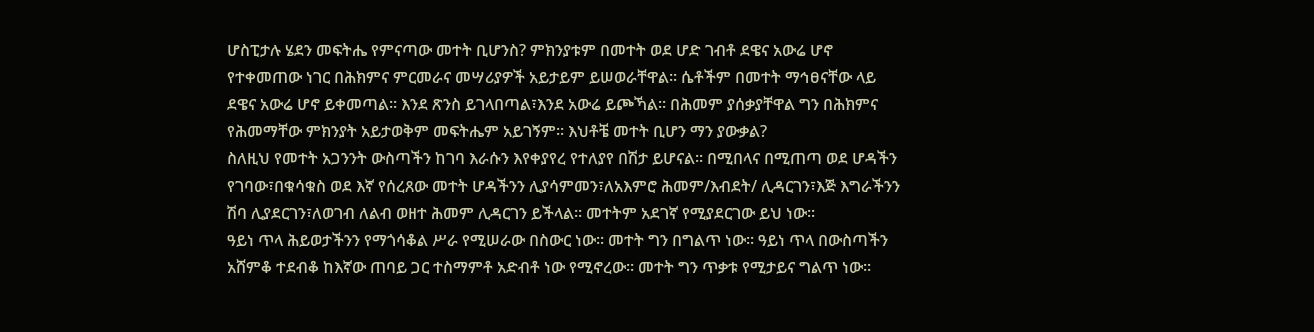ሆስፒታሉ ሄደን መፍትሔ የምናጣው መተት ቢሆንስ? ምክንያቱም በመተት ወደ ሆድ ገብቶ ደዌና አውሬ ሆኖ የተቀመጠው ነገር በሕክምና ምርመራና መሣሪያዎች አይታይም ይሠወራቸዋል፡፡ ሴቶችም በመተት ማኅፀናቸው ላይ ደዌና አውሬ ሆኖ ይቀመጣል፡፡ እንደ ጽንስ ይገላበጣል፣እንደ አውሬ ይጮኻል፡፡ በሕመም ያሰቃያቸዋል ግን በሕክምና የሕመማቸው ምክንያት አይታወቅም መፍትሔም አይገኝም፡፡ እህቶቼ መተት ቢሆን ማን ያውቃል?
ስለዚህ የመተት አጋንንት ውስጣችን ከገባ እራሱን እየቀያየረ የተለያየ በሽታ ይሆናል፡፡ በሚበላና በሚጠጣ ወደ ሆዳችን የገባው፣በቁሳቁስ ወደ እኛ የሰረጸው መተት ሆዳችንን ሊያሳምመን፣ለአእምሮ ሕመም/እብደት/ ሊዳርገን፣እጅ እግራችንን ሽባ ሊያደርገን፣ለወገብ ለልብ ወዘተ ሕመም ሊዳርገን ይችላል፡፡ መተትም አደገኛ የሚያደርገው ይህ ነው፡፡
ዓይነ ጥላ ሕይወታችንን የማጎሳቆል ሥራ የሚሠራው በስውር ነው፡፡ መተት ግን በግልጥ ነው፡፡ ዓይነ ጥላ በውስጣችን አሸምቆ ተደብቆ ከእኛው ጠባይ ጋር ተስማምቶ አድብቶ ነው የሚኖረው፡፡ መተት ግን ጥቃቱ የሚታይና ግልጥ ነው፡፡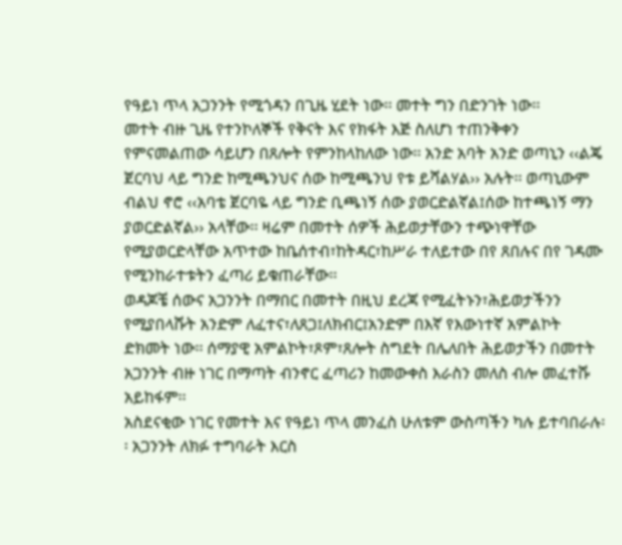የዓይነ ጥላ አጋንንት የሚጎዳን በጊዜ ሂደት ነው፡፡ መተት ግን በድንገት ነው፡፡
መተት ብዙ ጊዜ የተንኮለኞች የቅናት እና የክፋት እጅ ስለሆነ ተጠንቅቀን የምናመልጠው ሳይሆን በጸሎት የምንከላከለው ነው፡፡ አንድ አባት አንድ ወጣኒን ‹‹ልጄ ጀርባህ ላይ ግንድ ከሚጫንህና ሰው ከሚጫንህ የቱ ይሻልሃል›› አሉት፡፡ ወጣኒውም ብልህ ኖሮ ‹‹አባቴ ጀርባዬ ላይ ግንድ ቢጫነኝ ሰው ያወርድልኛል፤ሰው ከተጫነኝ ማን ያወርድልኛል›› አላቸው፡፡ ዛሬም በመተት ሰዎች ሕይወታቸውን ተጭነዋቸው የሚያወርድላቸው አጥተው ከቤሰተብ፣ከትዳር፣ከሥራ ተለይተው በየ ጸበሉና በየ ገዳሙ የሚንከራተቱትን ፈጣሪ ይቁጠራቸው፡፡
ወዳጆቼ ሰውና አጋንንት በማበር በመተት በዚህ ደረጃ የሚፈትኑን፣ሕይወታችንን የሚያበላሹት አንድም ለፈተና፣ለጸጋ፤ለክብር፤አንድም በእኛ የእውነተኛ አምልኮት ድክመት ነው፡፡ ሰማያዊ አምልኮት፣ጾም፣ጸሎት ስግደት በሌለበት ሕይወታችን በመተት አጋንንት ብዙ ነገር በማጣት ብንኖር ፈጣሪን ከመውቀስ እራስን መለስ ብሎ መፈተሹ አይከፋም፡፡
አስደናቂው ነገር የመተት እና የዓይነ ጥላ መንፈስ ሁለቱም ውስጣችን ካሉ ይተባበራሉ፡፡ አጋንንት ለክፉ ተግባራት እርስ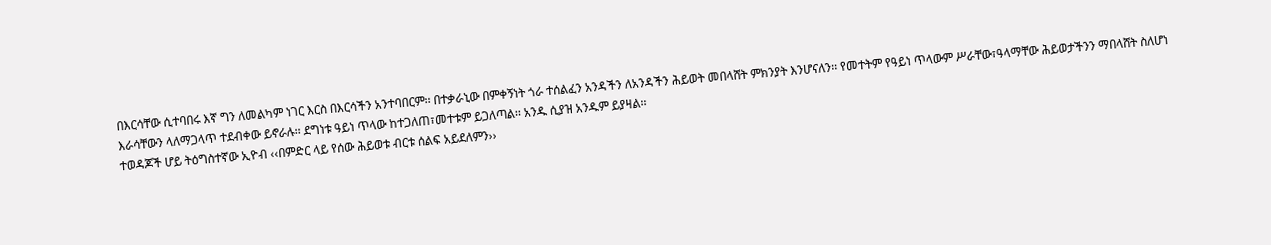በእርሳቸው ሲተባበሩ እኛ ግን ለመልካም ነገር እርስ በእርሳችን አንተባበርም፡፡ በተቃራኒው በምቀኝነት ጎራ ተሰልፈን አንዳችን ለአንዳችን ሕይወት መበላሸት ምክንያት እንሆናለን፡፡ የመተትም የዓይነ ጥላውም ሥራቸው፣ዓላማቸው ሕይወታችንን ማበላሸት ስለሆነ እራሳቸውን ላለማጋላጥ ተደብቀው ይኖራሉ፡፡ ደግነቱ ዓይነ ጥላው ከተጋለጠ፣መተቱም ይጋለጣል፡፡ አንዱ ሲያዝ አንዱም ይያዛል፡፡
ተወዳጆች ሆይ ትዕግስተኛው ኢዮብ ‹‹በምድር ላይ የሰው ሕይወቱ ብርቱ ሰልፍ አይደለምን››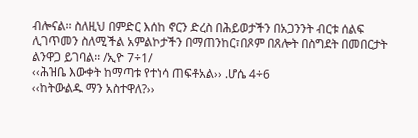ብሎናል፡፡ ስለዚህ በምድር እሰከ ኖርን ድረስ በሕይወታችን በአጋንንት ብርቱ ሰልፍ ሊገጥመን ስለሚችል አምልኮታችን በማጠንከር፣በጾም በጸሎት በስግደት በመበርታት ልንዋጋ ይገባል፡፡ /ኢዮ 7÷1/
‹‹ሕዝቤ እውቀት ከማጣቱ የተነሳ ጠፍቶአል›› .ሆሴ 4÷6
‹‹ከትውልዱ ማን አስተዋለ?››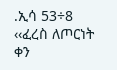.ኢሳ 53÷8
‹‹ፈረስ ለጦርነት ቀን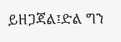ይዘጋጃል፤ድል ግን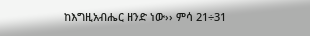ከእግዚአብሔር ዘንድ ነው›› ምሳ 21÷31